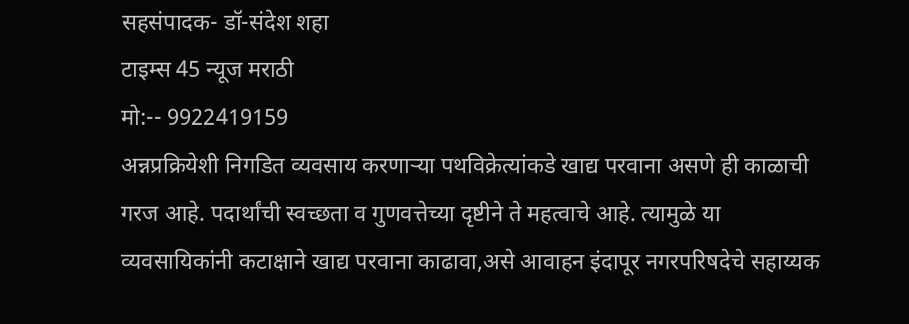सहसंपादक- डॉ-संदेश शहा
टाइम्स 45 न्यूज मराठी
मो:-- 9922419159
अन्नप्रक्रियेशी निगडित व्यवसाय करणाऱ्या पथविक्रेत्यांकडे खाद्य परवाना असणे ही काळाची गरज आहे. पदार्थांची स्वच्छता व गुणवत्तेच्या दृष्टीने ते महत्वाचे आहे. त्यामुळे या व्यवसायिकांनी कटाक्षाने खाद्य परवाना काढावा,असे आवाहन इंदापूर नगरपरिषदेचे सहाय्यक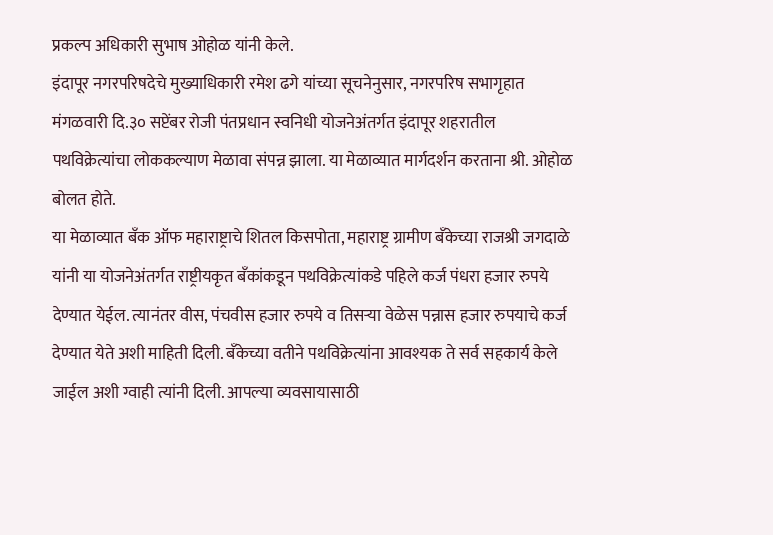प्रकल्प अधिकारी सुभाष ओहोळ यांनी केले.
इंदापूर नगरपरिषदेचे मुख्याधिकारी रमेश ढगे यांच्या सूचनेनुसार, नगरपरिष सभागृहात मंगळवारी दि.३० सप्टेंबर रोजी पंतप्रधान स्वनिधी योजनेअंतर्गत इंदापूर शहरातील पथविक्रेत्यांचा लोककल्याण मेळावा संपन्न झाला. या मेळाव्यात मार्गदर्शन करताना श्री. ओहोळ बोलत होते.
या मेळाव्यात बँक ऑफ महाराष्ट्राचे शितल किसपोता, महाराष्ट्र ग्रामीण बँकेच्या राजश्री जगदाळे यांनी या योजनेअंतर्गत राष्ट्रीयकृत बँकांकडून पथविक्रेत्यांकडे पहिले कर्ज पंधरा हजार रुपये देण्यात येईल. त्यानंतर वीस, पंचवीस हजार रुपये व तिसऱ्या वेळेस पन्नास हजार रुपयाचे कर्ज देण्यात येते अशी माहिती दिली. बँकेच्या वतीने पथविक्रेत्यांना आवश्यक ते सर्व सहकार्य केले जाईल अशी ग्वाही त्यांनी दिली. आपल्या व्यवसायासाठी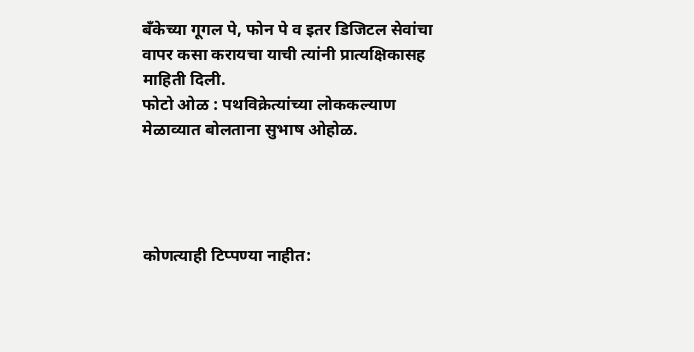बँकेच्या गूगल पे, फोन पे व इतर डिजिटल सेवांचा वापर कसा करायचा याची त्यांनी प्रात्यक्षिकासह माहिती दिली.
फोटो ओळ : पथविक्रेत्यांच्या लोककल्याण मेळाव्यात बोलताना सुभाष ओहोळ.




कोणत्याही टिप्पण्या नाहीत: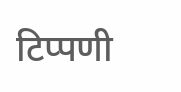टिप्पणी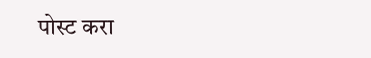पोस्ट करा